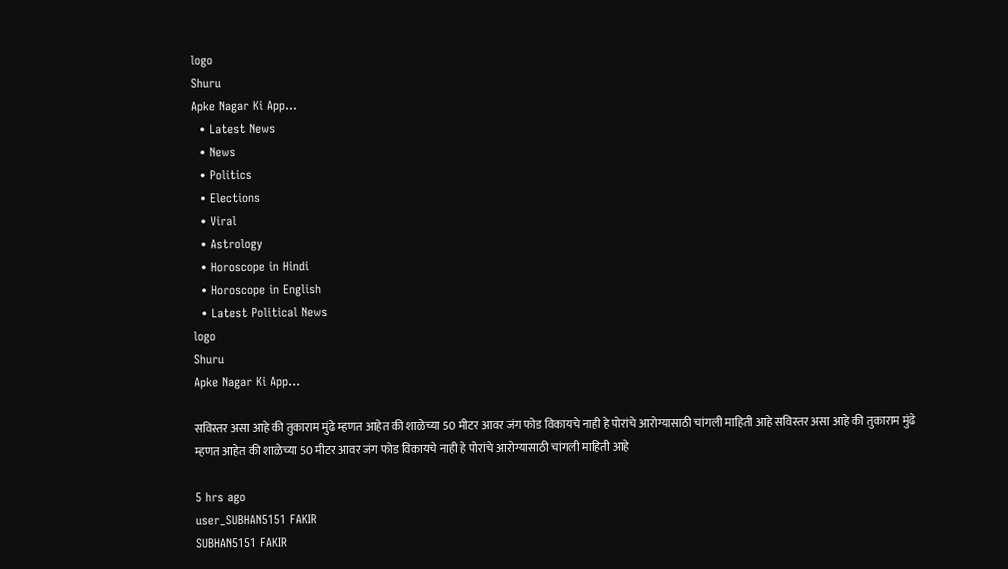logo
Shuru
Apke Nagar Ki App…
  • Latest News
  • News
  • Politics
  • Elections
  • Viral
  • Astrology
  • Horoscope in Hindi
  • Horoscope in English
  • Latest Political News
logo
Shuru
Apke Nagar Ki App…

सविस्तर असा आहे की तुकाराम मुंढे म्हणत आहेत की शाळेच्या 50 मीटर आवर जंग फोड विकायचे नाही हे पोरांचे आरोग्यासाठी चांगली माहिती आहे सविस्तर असा आहे की तुकाराम मुंढे म्हणत आहेत की शाळेच्या 50 मीटर आवर जंग फोड विकायचे नाही हे पोरांचे आरोग्यासाठी चांगली माहिती आहे

5 hrs ago
user_SUBHAN5151 FAKIR
SUBHAN5151 FAKIR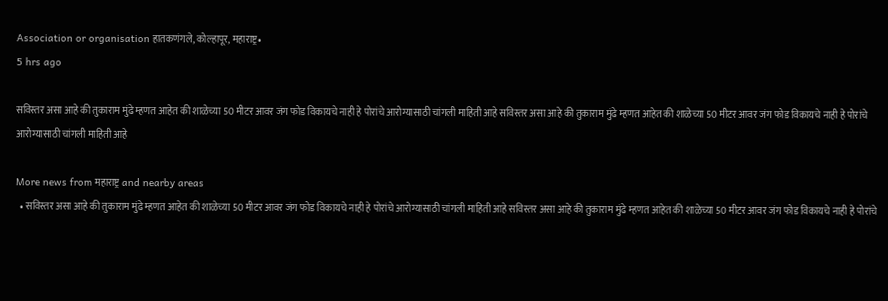Association or organisation हातकणंगले, कोल्हापूर, महाराष्ट्र•
5 hrs ago

सविस्तर असा आहे की तुकाराम मुंढे म्हणत आहेत की शाळेच्या 50 मीटर आवर जंग फोड विकायचे नाही हे पोरांचे आरोग्यासाठी चांगली माहिती आहे सविस्तर असा आहे की तुकाराम मुंढे म्हणत आहेत की शाळेच्या 50 मीटर आवर जंग फोड विकायचे नाही हे पोरांचे आरोग्यासाठी चांगली माहिती आहे

More news from महाराष्ट्र and nearby areas
  • सविस्तर असा आहे की तुकाराम मुंढे म्हणत आहेत की शाळेच्या 50 मीटर आवर जंग फोड विकायचे नाही हे पोरांचे आरोग्यासाठी चांगली माहिती आहे सविस्तर असा आहे की तुकाराम मुंढे म्हणत आहेत की शाळेच्या 50 मीटर आवर जंग फोड विकायचे नाही हे पोरांचे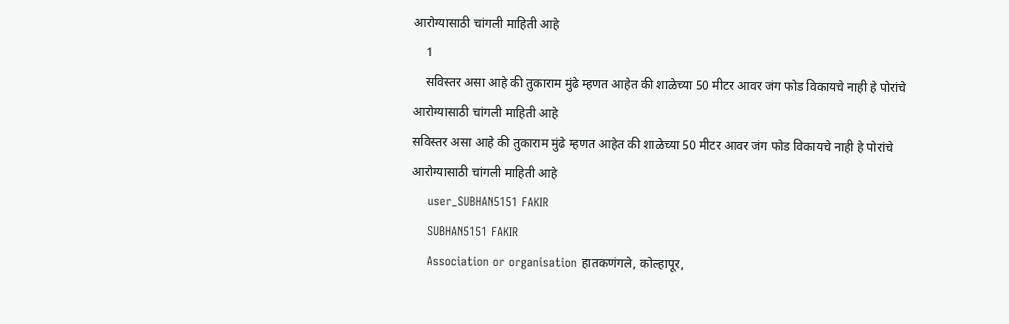आरोग्यासाठी चांगली माहिती आहे
    1
    सविस्तर असा आहे की तुकाराम मुंढे म्हणत आहेत की शाळेच्या 50 मीटर आवर जंग फोड विकायचे नाही हे पोरांचे आरोग्यासाठी चांगली माहिती आहे
सविस्तर असा आहे की तुकाराम मुंढे म्हणत आहेत की शाळेच्या 50 मीटर आवर जंग फोड विकायचे नाही हे पोरांचे आरोग्यासाठी चांगली माहिती आहे
    user_SUBHAN5151 FAKIR
    SUBHAN5151 FAKIR
    Association or organisation हातकणंगले, कोल्हापूर,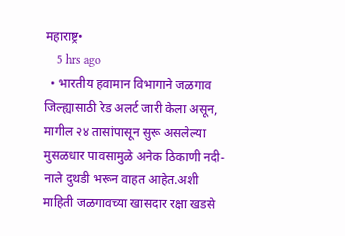महाराष्ट्र•
    5 hrs ago
  • भारतीय हवामान विभागाने जळगाव जिल्ह्यासाठी रेड अलर्ट जारी केला असून, मागील २४ तासांपासून सुरू असलेल्या मुसळधार पावसामुळे अनेक ठिकाणी नदी-नाले दुथडी भरून वाहत आहेत.अशी माहिती जळगावच्या खासदार रक्षा खडसे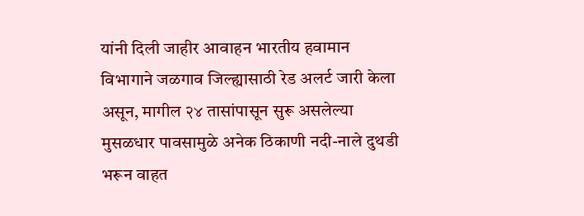यांनी दिली जाहीर आवाहन भारतीय हवामान विभागाने जळगाव जिल्ह्यासाठी रेड अलर्ट जारी केला असून, मागील २४ तासांपासून सुरू असलेल्या मुसळधार पावसामुळे अनेक ठिकाणी नदी-नाले दुथडी भरून वाहत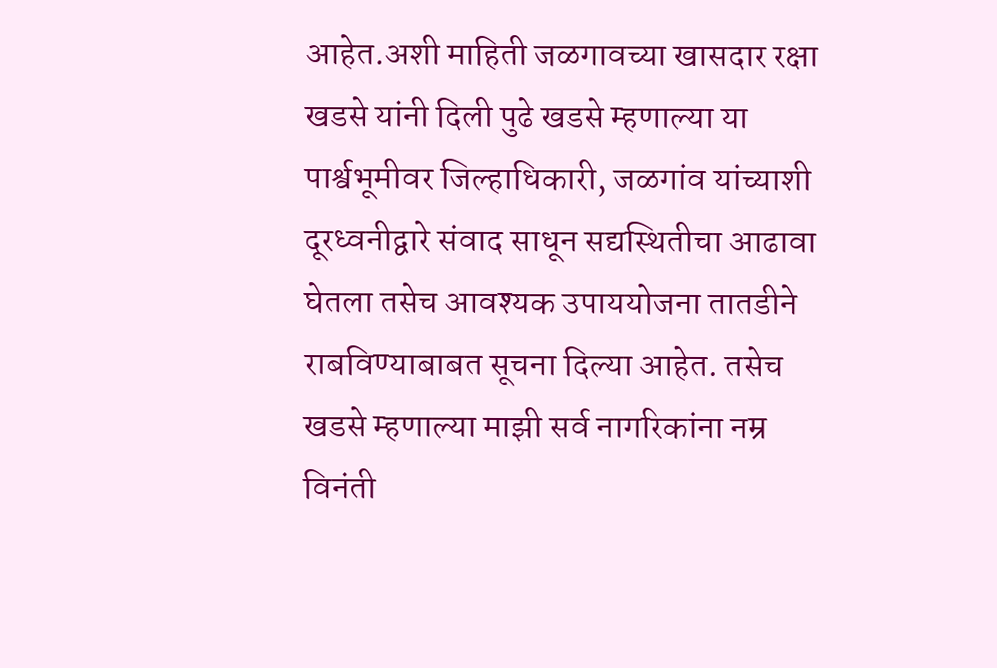आहेत.अशी माहिती जळगावच्या खासदार रक्षा खडसे यांनी दिली पुढे खडसे म्हणाल्या या पार्श्वभूमीवर जिल्हाधिकारी, जळगांव यांच्याशी दूरध्वनीद्वारे संवाद साधून सद्यस्थितीचा आढावा घेतला तसेच आवश्यक उपाययोजना तातडीने राबविण्याबाबत सूचना दिल्या आहेत. तसेच खडसे म्हणाल्या माझी सर्व नागरिकांना नम्र विनंती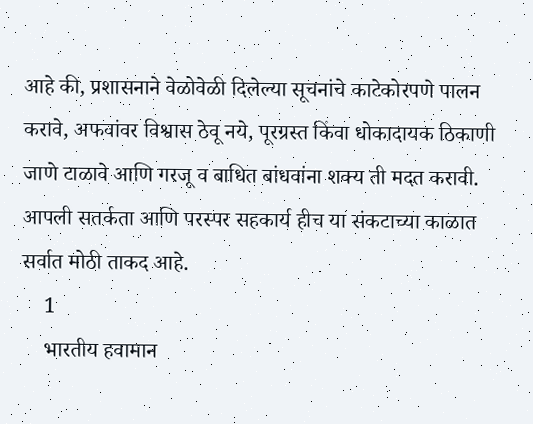आहे की, प्रशासनाने वेळोवेळी दिलेल्या सूचनांचे काटेकोरपणे पालन करावे, अफवांवर विश्वास ठेवू नये, पूरग्रस्त किंवा धोकादायक ठिकाणी जाणे टाळावे आणि गरजू व बाधित बांधवांना शक्य ती मदत करावी. आपली सतर्कता आणि परस्पर सहकार्य हीच या संकटाच्या काळात सर्वात मोठी ताकद आहे.
    1
    भारतीय हवामान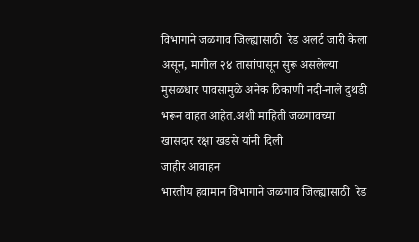विभागाने जळगाव जिल्ह्यासाठी  रेड अलर्ट जारी केला असून, मागील २४ तासांपासून सुरू असलेल्या मुसळधार पावसामुळे अनेक ठिकाणी नदी-नाले दुथडी भरून वाहत आहेत.अशी माहिती जळगावच्या खासदार रक्षा खडसे यांनी दिली
जाहीर आवाहन
भारतीय हवामान विभागाने जळगाव जिल्ह्यासाठी  रेड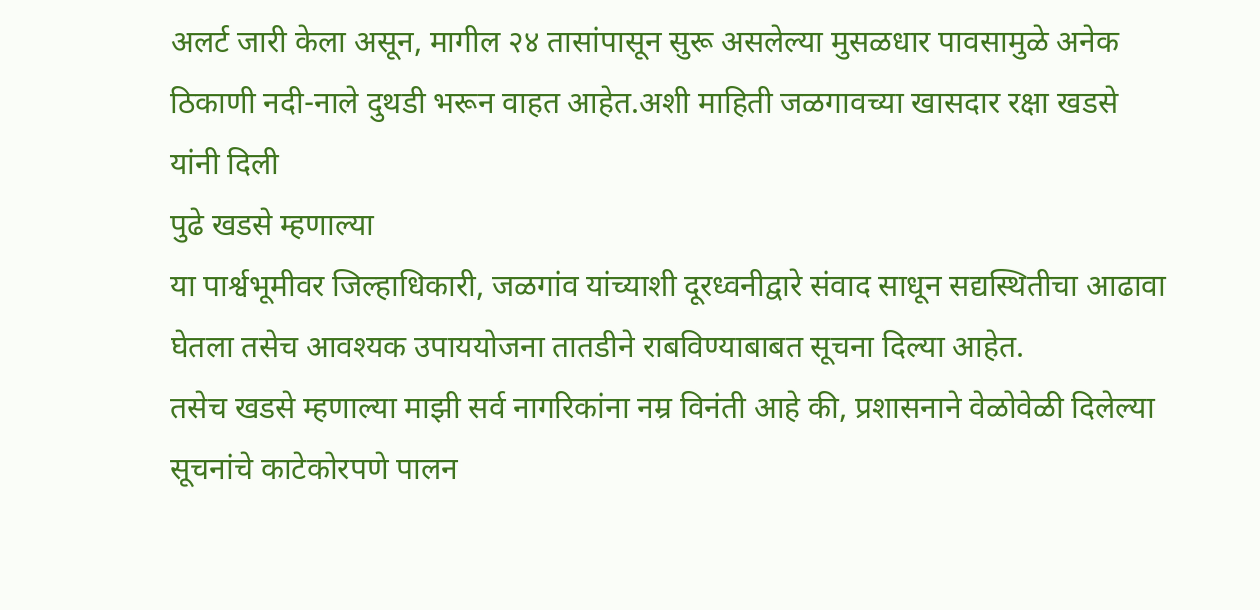अलर्ट जारी केला असून, मागील २४ तासांपासून सुरू असलेल्या मुसळधार पावसामुळे अनेक ठिकाणी नदी-नाले दुथडी भरून वाहत आहेत.अशी माहिती जळगावच्या खासदार रक्षा खडसे यांनी दिली
पुढे खडसे म्हणाल्या
या पार्श्वभूमीवर जिल्हाधिकारी, जळगांव यांच्याशी दूरध्वनीद्वारे संवाद साधून सद्यस्थितीचा आढावा घेतला तसेच आवश्यक उपाययोजना तातडीने राबविण्याबाबत सूचना दिल्या आहेत.
तसेच खडसे म्हणाल्या माझी सर्व नागरिकांना नम्र विनंती आहे की, प्रशासनाने वेळोवेळी दिलेल्या सूचनांचे काटेकोरपणे पालन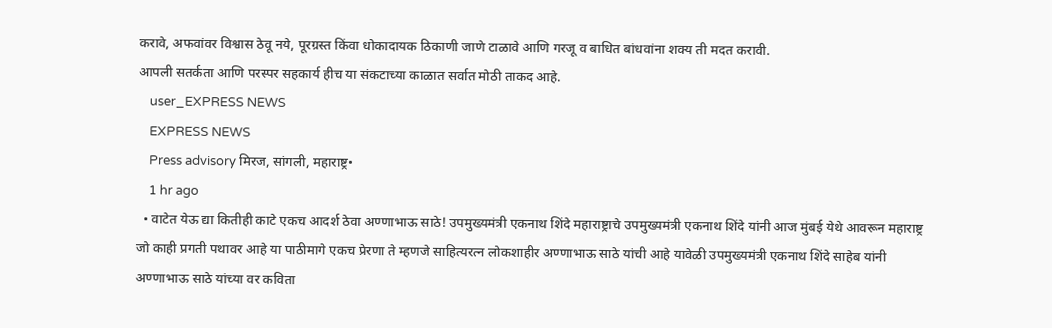करावे, अफवांवर विश्वास ठेवू नये, पूरग्रस्त किंवा धोकादायक ठिकाणी जाणे टाळावे आणि गरजू व बाधित बांधवांना शक्य ती मदत करावी.
आपली सतर्कता आणि परस्पर सहकार्य हीच या संकटाच्या काळात सर्वात मोठी ताकद आहे.
    user_EXPRESS NEWS
    EXPRESS NEWS
    Press advisory मिरज, सांगली, महाराष्ट्र•
    1 hr ago
  • वाटेत येऊ द्या कितीही काटे एकच आदर्श ठेवा अण्णाभाऊ साठे! उपमुख्यमंत्री एकनाथ शिंदे महाराष्ट्राचे उपमुख्यमंत्री एकनाथ शिंदे यांनी आज मुंबई येथे आवरून महाराष्ट्र जो काही प्रगती पथावर आहे या पाठीमागे एकच प्रेरणा ते म्हणजे साहित्यरत्न लोकशाहीर अण्णाभाऊ साठे यांची आहे यावेळी उपमुख्यमंत्री एकनाथ शिंदे साहेब यांनी अण्णाभाऊ साठे यांच्या वर कविता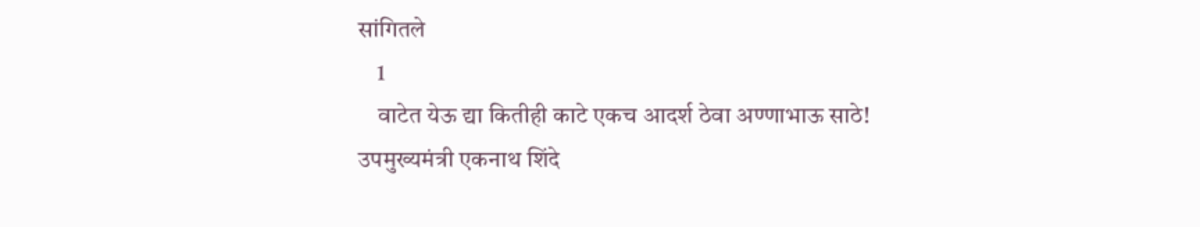सांगितले
    1
    वाटेत येऊ द्या कितीही काटे एकच आदर्श ठेवा अण्णाभाऊ साठे!
उपमुख्यमंत्री एकनाथ शिंदे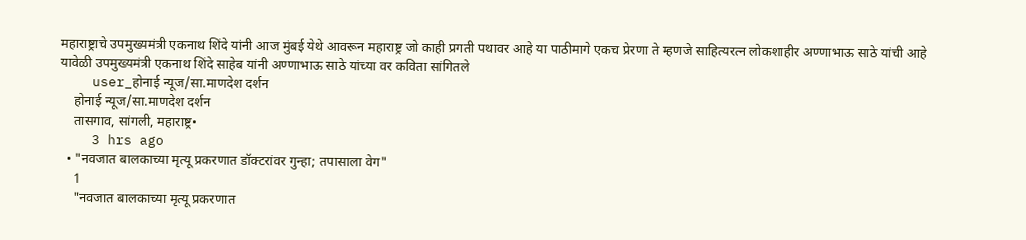महाराष्ट्राचे उपमुख्यमंत्री एकनाथ शिंदे यांनी आज मुंबई येथे आवरून महाराष्ट्र जो काही प्रगती पथावर आहे या पाठीमागे एकच प्रेरणा ते म्हणजे साहित्यरत्न लोकशाहीर अण्णाभाऊ साठे यांची आहे यावेळी उपमुख्यमंत्री एकनाथ शिंदे साहेब यांनी अण्णाभाऊ साठे यांच्या वर कविता सांगितले
    user_होनाई न्यूज/सा.माणदेश दर्शन
    होनाई न्यूज/सा.माणदेश दर्शन
    तासगाव, सांगली, महाराष्ट्र•
    3 hrs ago
  • "नवजात बालकाच्या मृत्यू प्रकरणात डॉक्टरांवर गुन्हा; तपासाला वेग"
    1
    "नवजात बालकाच्या मृत्यू प्रकरणात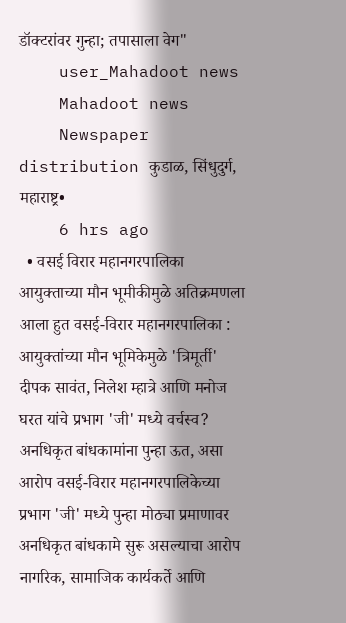डॉक्टरांवर गुन्हा; तपासाला वेग"
    user_Mahadoot news
    Mahadoot news
    Newspaper distribution कुडाळ, सिंधुदुर्ग, महाराष्ट्र•
    6 hrs ago
  • वसई विरार महानगरपालिका आयुक्ताच्या मौन भूमीकीमुळे अतिक्रमणला आला हुत वसई-विरार महानगरपालिका : आयुक्तांच्या मौन भूमिकेमुळे 'त्रिमूर्ती' दीपक सावंत, निलेश म्हात्रे आणि मनोज घरत यांचे प्रभाग 'जी' मध्ये वर्चस्व? अनधिकृत बांधकामांना पुन्हा ऊत, असा आरोप वसई-विरार महानगरपालिकेच्या प्रभाग 'जी' मध्ये पुन्हा मोठ्या प्रमाणावर अनधिकृत बांधकामे सुरू असल्याचा आरोप नागरिक, सामाजिक कार्यकर्ते आणि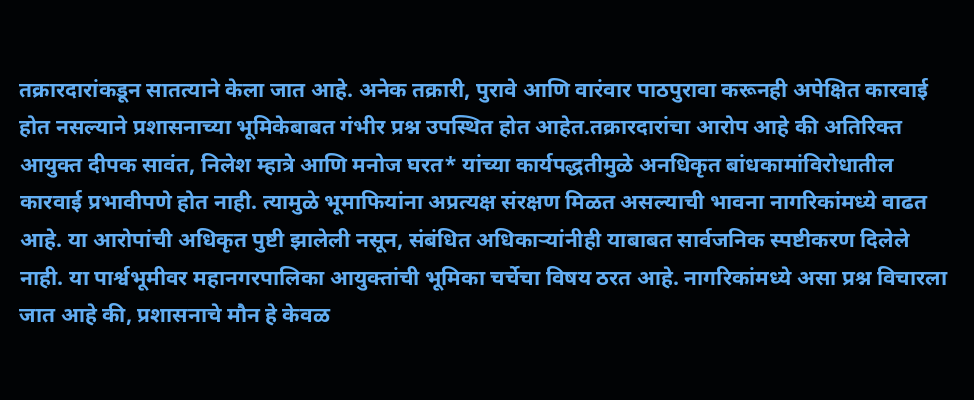तक्रारदारांकडून सातत्याने केला जात आहे. अनेक तक्रारी, पुरावे आणि वारंवार पाठपुरावा करूनही अपेक्षित कारवाई होत नसल्याने प्रशासनाच्या भूमिकेबाबत गंभीर प्रश्न उपस्थित होत आहेत.तक्रारदारांचा आरोप आहे की अतिरिक्त आयुक्त दीपक सावंत, निलेश म्हात्रे आणि मनोज घरत* यांच्या कार्यपद्धतीमुळे अनधिकृत बांधकामांविरोधातील कारवाई प्रभावीपणे होत नाही. त्यामुळे भूमाफियांना अप्रत्यक्ष संरक्षण मिळत असल्याची भावना नागरिकांमध्ये वाढत आहे. या आरोपांची अधिकृत पुष्टी झालेली नसून, संबंधित अधिकाऱ्यांनीही याबाबत सार्वजनिक स्पष्टीकरण दिलेले नाही. या पार्श्वभूमीवर महानगरपालिका आयुक्तांची भूमिका चर्चेचा विषय ठरत आहे. नागरिकांमध्ये असा प्रश्न विचारला जात आहे की, प्रशासनाचे मौन हे केवळ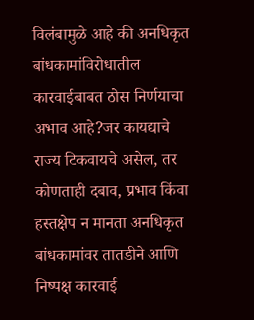विलंबामुळे आहे की अनधिकृत बांधकामांविरोधातील कारवाईबाबत ठोस निर्णयाचा अभाव आहे?जर कायद्याचे राज्य टिकवायचे असेल, तर कोणताही दबाव, प्रभाव किंवा हस्तक्षेप न मानता अनधिकृत बांधकामांवर तातडीने आणि निष्पक्ष कारवाई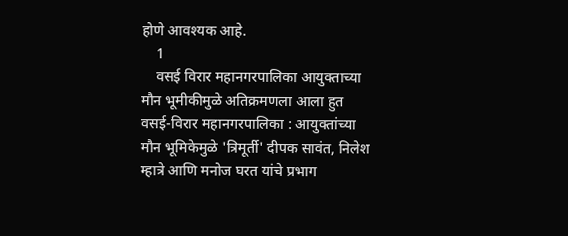होणे आवश्यक आहे.
    1
    वसई विरार महानगरपालिका आयुक्ताच्या मौन भूमीकीमुळे अतिक्रमणला आला हुत
वसई-विरार महानगरपालिका : आयुक्तांच्या मौन भूमिकेमुळे 'त्रिमूर्ती' दीपक सावंत, निलेश म्हात्रे आणि मनोज घरत यांचे प्रभाग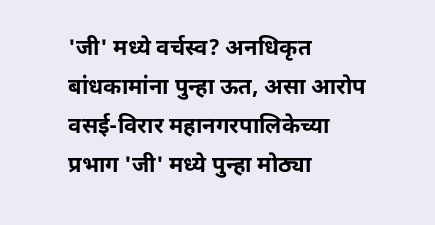'जी' मध्ये वर्चस्व? अनधिकृत बांधकामांना पुन्हा ऊत, असा आरोप
वसई-विरार महानगरपालिकेच्या प्रभाग 'जी' मध्ये पुन्हा मोठ्या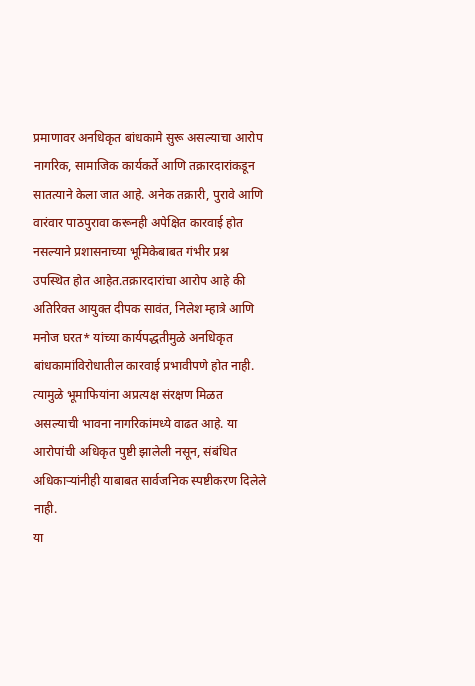प्रमाणावर अनधिकृत बांधकामे सुरू असल्याचा आरोप नागरिक, सामाजिक कार्यकर्ते आणि तक्रारदारांकडून सातत्याने केला जात आहे. अनेक तक्रारी, पुरावे आणि वारंवार पाठपुरावा करूनही अपेक्षित कारवाई होत नसल्याने प्रशासनाच्या भूमिकेबाबत गंभीर प्रश्न उपस्थित होत आहेत.तक्रारदारांचा आरोप आहे की अतिरिक्त आयुक्त दीपक सावंत, निलेश म्हात्रे आणि मनोज घरत* यांच्या कार्यपद्धतीमुळे अनधिकृत बांधकामांविरोधातील कारवाई प्रभावीपणे होत नाही. त्यामुळे भूमाफियांना अप्रत्यक्ष संरक्षण मिळत असल्याची भावना नागरिकांमध्ये वाढत आहे. या आरोपांची अधिकृत पुष्टी झालेली नसून, संबंधित अधिकाऱ्यांनीही याबाबत सार्वजनिक स्पष्टीकरण दिलेले नाही.
या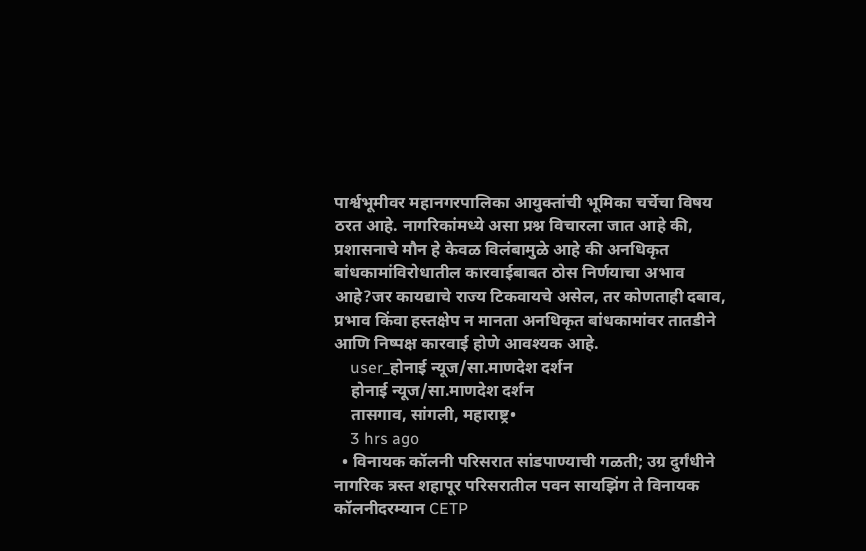पार्श्वभूमीवर महानगरपालिका आयुक्तांची भूमिका चर्चेचा विषय ठरत आहे. नागरिकांमध्ये असा प्रश्न विचारला जात आहे की, प्रशासनाचे मौन हे केवळ विलंबामुळे आहे की अनधिकृत बांधकामांविरोधातील कारवाईबाबत ठोस निर्णयाचा अभाव आहे?जर कायद्याचे राज्य टिकवायचे असेल, तर कोणताही दबाव, प्रभाव किंवा हस्तक्षेप न मानता अनधिकृत बांधकामांवर तातडीने आणि निष्पक्ष कारवाई होणे आवश्यक आहे.
    user_होनाई न्यूज/सा.माणदेश दर्शन
    होनाई न्यूज/सा.माणदेश दर्शन
    तासगाव, सांगली, महाराष्ट्र•
    3 hrs ago
  • विनायक कॉलनी परिसरात सांडपाण्याची गळती; उग्र दुर्गंधीने नागरिक त्रस्त शहापूर परिसरातील पवन सायझिंग ते विनायक कॉलनीदरम्यान CETP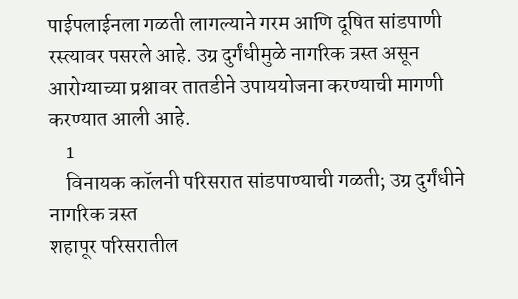पाईपलाईनला गळती लागल्याने गरम आणि दूषित सांडपाणी रस्त्यावर पसरले आहे. उग्र दुर्गंधीमुळे नागरिक त्रस्त असून आरोग्याच्या प्रश्नावर तातडीने उपाययोजना करण्याची मागणी करण्यात आली आहे.
    1
    विनायक कॉलनी परिसरात सांडपाण्याची गळती; उग्र दुर्गंधीने नागरिक त्रस्त
शहापूर परिसरातील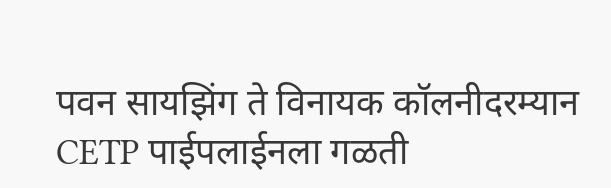पवन सायझिंग ते विनायक कॉलनीदरम्यान CETP पाईपलाईनला गळती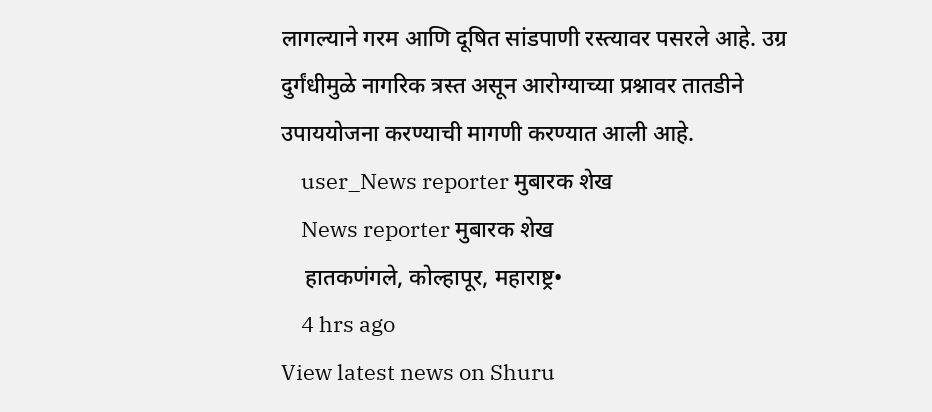लागल्याने गरम आणि दूषित सांडपाणी रस्त्यावर पसरले आहे. उग्र दुर्गंधीमुळे नागरिक त्रस्त असून आरोग्याच्या प्रश्नावर तातडीने उपाययोजना करण्याची मागणी करण्यात आली आहे.
    user_News reporter मुबारक शेख
    News reporter मुबारक शेख
    हातकणंगले, कोल्हापूर, महाराष्ट्र•
    4 hrs ago
View latest news on Shuru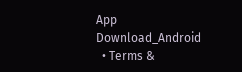App
Download_Android
  • Terms &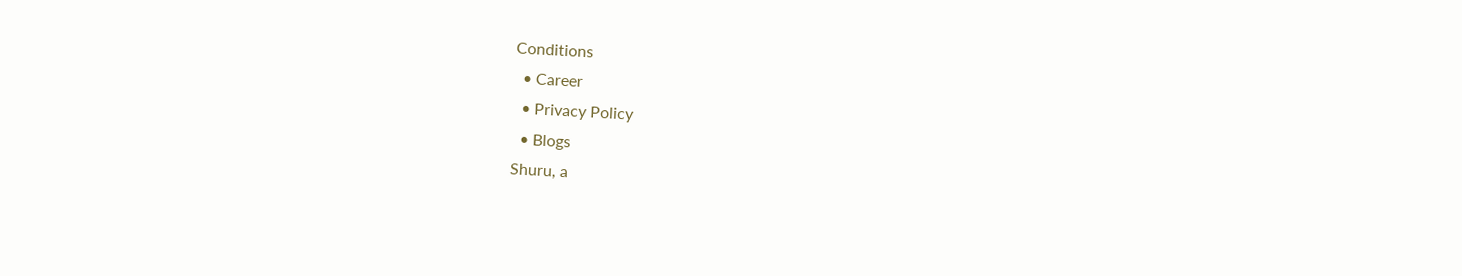Conditions
  • Career
  • Privacy Policy
  • Blogs
Shuru, a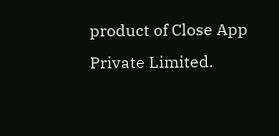product of Close App Private Limited.